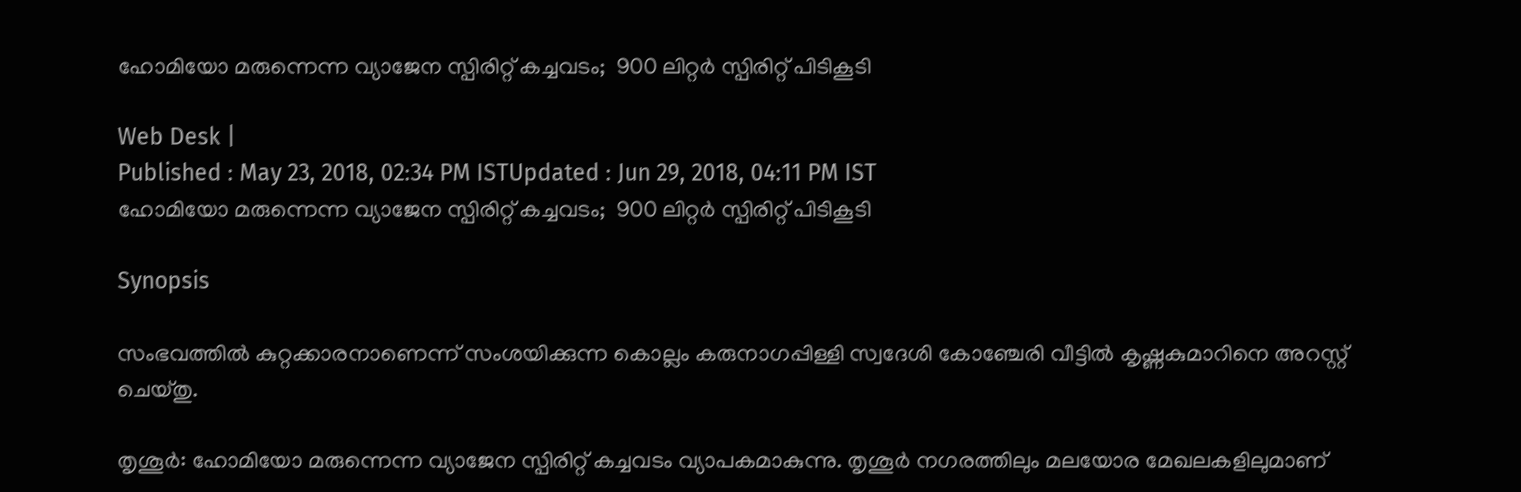ഹോമിയോ മരുന്നെന്ന വ്യാജേന സ്പിരിറ്റ് കച്ചവടം;  900 ലിറ്റര്‍ സ്പിരിറ്റ് പിടികൂടി

Web Desk |
Published : May 23, 2018, 02:34 PM ISTUpdated : Jun 29, 2018, 04:11 PM IST
ഹോമിയോ മരുന്നെന്ന വ്യാജേന സ്പിരിറ്റ് കച്ചവടം;  900 ലിറ്റര്‍ സ്പിരിറ്റ് പിടികൂടി

Synopsis

സംഭവത്തില്‍ കുറ്റക്കാരനാണെന്ന് സംശയിക്കുന്ന കൊല്ലം കരുനാഗപ്പിള്ളി സ്വദേശി കോഞ്ചേരി വീട്ടില്‍ കൃഷ്ണകുമാറിനെ അറസ്റ്റ് ചെയ്തു.

തൃശൂര്‍: ഹോമിയോ മരുന്നെന്ന വ്യാജേന സ്പിരിറ്റ് കച്ചവടം വ്യാപകമാകുന്നു. തൃശൂര്‍ നഗരത്തിലും മലയോര മേഖലകളിലുമാണ്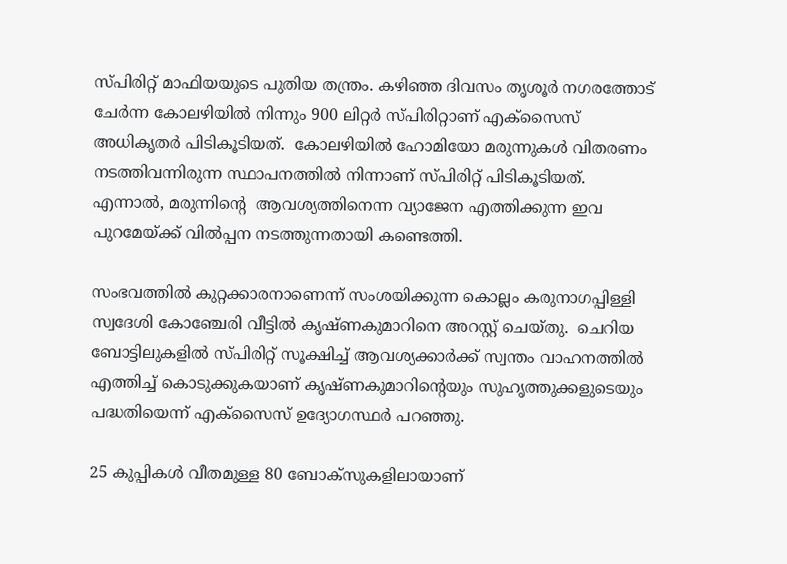സ്പിരിറ്റ് മാഫിയയുടെ പുതിയ തന്ത്രം. കഴിഞ്ഞ ദിവസം തൃശൂര്‍ നഗരത്തോട് ചേര്‍ന്ന കോലഴിയില്‍ നിന്നും 900 ലിറ്റര്‍ സ്പിരിറ്റാണ് എക്സൈസ് അധികൃതര്‍ പിടികൂടിയത്.  കോലഴിയില്‍ ഹോമിയോ മരുന്നുകള്‍ വിതരണം നടത്തിവന്നിരുന്ന സ്ഥാപനത്തില്‍ നിന്നാണ് സ്പിരിറ്റ് പിടികൂടിയത്. എന്നാല്‍, മരുന്നിന്‍റെ  ആവശ്യത്തിനെന്ന വ്യാജേന എത്തിക്കുന്ന ഇവ പുറമേയ്ക്ക് വില്‍പ്പന നടത്തുന്നതായി കണ്ടെത്തി.

സംഭവത്തില്‍ കുറ്റക്കാരനാണെന്ന് സംശയിക്കുന്ന കൊല്ലം കരുനാഗപ്പിള്ളി സ്വദേശി കോഞ്ചേരി വീട്ടില്‍ കൃഷ്ണകുമാറിനെ അറസ്റ്റ് ചെയ്തു.  ചെറിയ ബോട്ടിലുകളില്‍ സ്പിരിറ്റ് സൂക്ഷിച്ച് ആവശ്യക്കാര്‍ക്ക് സ്വന്തം വാഹനത്തില്‍ എത്തിച്ച് കൊടുക്കുകയാണ് കൃഷ്ണകുമാറിന്റെയും സുഹൃത്തുക്കളുടെയും  പദ്ധതിയെന്ന് എക്‌സൈസ് ഉദ്യോഗസ്ഥര്‍ പറഞ്ഞു.

25 കുപ്പികള്‍ വീതമുള്ള 80 ബോക്സുകളിലായാണ്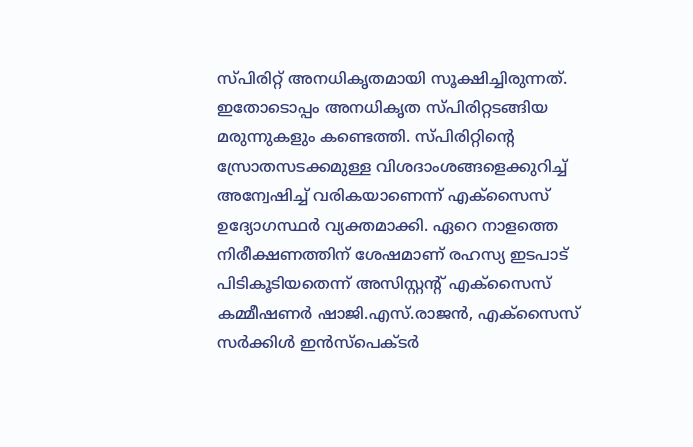സ്പിരിറ്റ് അനധികൃതമായി സൂക്ഷിച്ചിരുന്നത്.  ഇതോടൊപ്പം അനധികൃത സ്പിരിറ്റടങ്ങിയ മരുന്നുകളും കണ്ടെത്തി. സ്പിരിറ്റിന്റെ സ്രോതസടക്കമുള്ള വിശദാംശങ്ങളെക്കുറിച്ച് അന്വേഷിച്ച് വരികയാണെന്ന് എക്സൈസ് ഉദ്യോഗസ്ഥര്‍ വ്യക്തമാക്കി. ഏറെ നാളത്തെ നിരീക്ഷണത്തിന് ശേഷമാണ് രഹസ്യ ഇടപാട് പിടികൂടിയതെന്ന് അസിസ്റ്റന്റ് എക്സൈസ് കമ്മീഷണര്‍ ഷാജി.എസ്.രാജന്‍, എക്സൈസ് സര്‍ക്കിള്‍ ഇന്‍സ്പെക്ടര്‍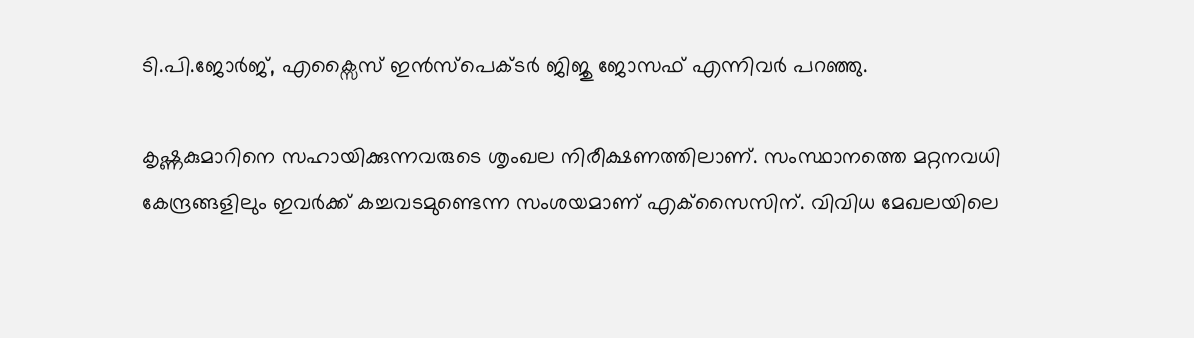ടി.പി.ജോര്‍ജ്, എക്സൈസ് ഇന്‍സ്പെക്ടര്‍ ജിജു ജോസഫ് എന്നിവര്‍ പറഞ്ഞു.

കൃഷ്ണകുമാറിനെ സഹായിക്കുന്നവരുടെ ശൃംഖല നിരീക്ഷണത്തിലാണ്. സംസ്ഥാനത്തെ മറ്റനവധി കേന്ദ്രങ്ങളിലും ഇവര്‍ക്ക് കച്ചവടമുണ്ടെന്ന സംശയമാണ് എക്‌സൈസിന്. വിവിധ മേഖലയിലെ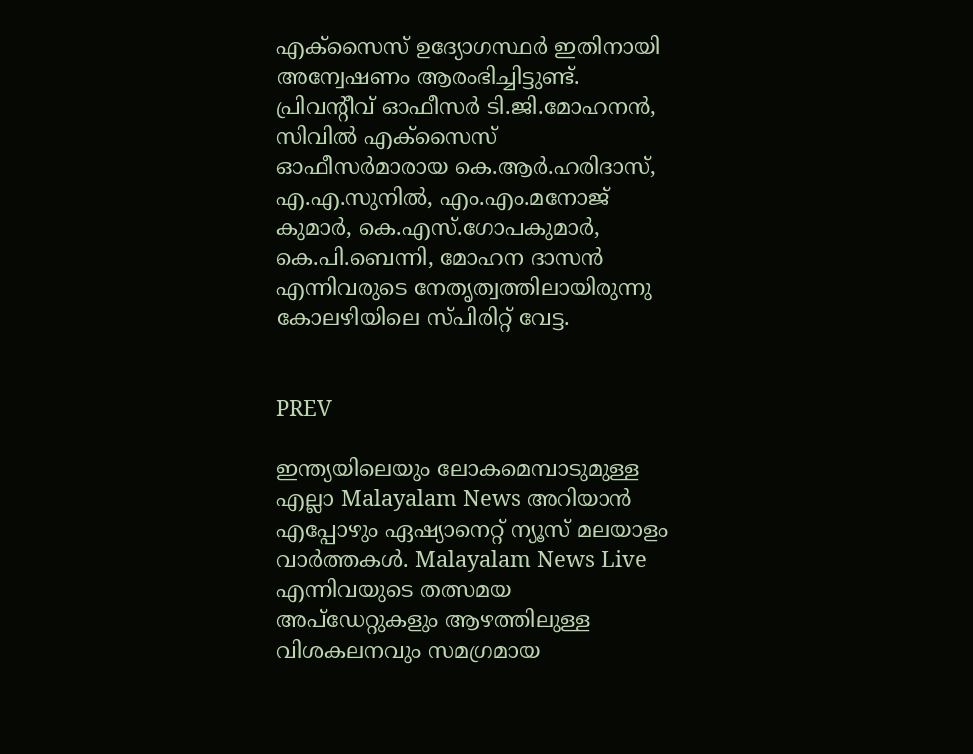എക്‌സൈസ് ഉദ്യോഗസ്ഥര്‍ ഇതിനായി അന്വേഷണം ആരംഭിച്ചിട്ടുണ്ട്. പ്രിവന്റീവ് ഓഫീസര്‍ ടി.ജി.മോഹനന്‍, സിവില്‍ എക്സൈസ് ഓഫീസര്‍മാരായ കെ.ആര്‍.ഹരിദാസ്, എ.എ.സുനില്‍, എം.എം.മനോജ് കുമാര്‍, കെ.എസ്.ഗോപകുമാര്‍, കെ.പി.ബെന്നി, മോഹന ദാസന്‍ എന്നിവരുടെ നേതൃത്വത്തിലായിരുന്നു കോലഴിയിലെ സ്പിരിറ്റ് വേട്ട.


PREV

ഇന്ത്യയിലെയും ലോകമെമ്പാടുമുള്ള എല്ലാ Malayalam News അറിയാൻ എപ്പോഴും ഏഷ്യാനെറ്റ് ന്യൂസ് മലയാളം വാർത്തകൾ. Malayalam News Live എന്നിവയുടെ തത്സമയ അപ്‌ഡേറ്റുകളും ആഴത്തിലുള്ള വിശകലനവും സമഗ്രമായ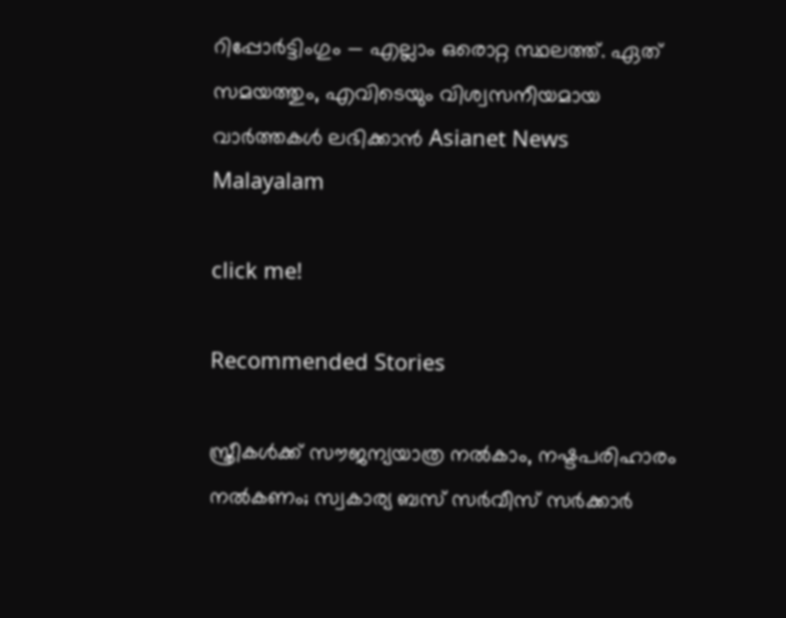റിപ്പോർട്ടിംഗും — എല്ലാം ഒരൊറ്റ സ്ഥലത്ത്. ഏത് സമയത്തും, എവിടെയും വിശ്വസനീയമായ വാർത്തകൾ ലഭിക്കാൻ Asianet News Malayalam

click me!

Recommended Stories

സ്ത്രീകൾക്ക് സൗജന്യയാത്ര നൽകാം, നഷ്ടപരിഹാരം നൽകണം; സ്വകാര്യ ബസ് സർവീസ് സർക്കാർ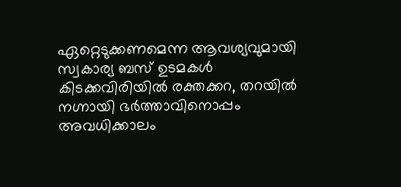ഏറ്റെടുക്കണമെന്ന ആവശ്യവുമായി സ്വകാര്യ ബസ് ഉടമകൾ
കിടക്കവിരിയിൽ രക്തക്കറ, തറയിൽ നഗ്നായി ഭർത്താവിനൊപ്പം അവധിക്കാലം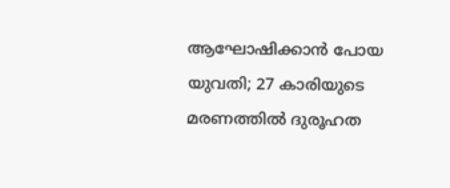ആഘോഷിക്കാൻ പോയ യുവതി; 27 കാരിയുടെ മരണത്തിൽ ദുരൂഹത